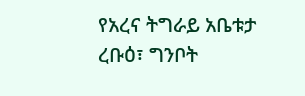የአረና ትግራይ አቤቱታ
ረቡዕ፣ ግንቦት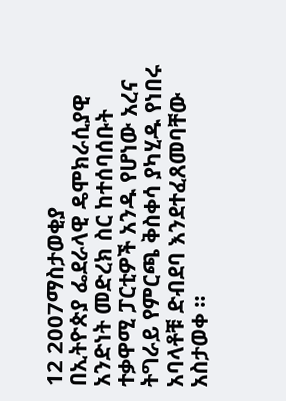12 2007ማስታወቂያ
በኢትዮጵያ ፌደራላዊ ዴሞክራሲያዊ አንድነት መድረክ ስር ከተሰባሰቡት ተቃዋሚ ፓርቲዎች አንዱ የሆነው አረና ትግራይ የምርጫ ቅስቀሳ ያካሂዱ የነበሩ አባላቶቹ ድብደባ እንደተፈጸመባቸው አስታወቀ ።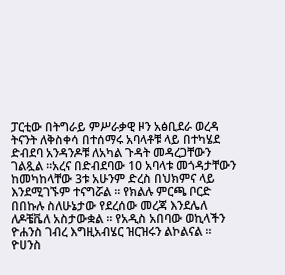ፓርቲው በትግራይ ምሥራቃዊ ዞን አፅቢደራ ወረዳ ትናንት ለቅስቀሳ በተሰማሩ አባላቶቹ ላይ በተካሄደ ድብደባ አንዳንዶቹ ለአካል ጉዳት መዳረጋቸውን ገልጿል ።አረና በድብደባው 10 አባላቱ መጎዳታቸውን ከመካከላቸው 3ቱ አሁንም ድረስ በህክምና ላይ እንደሚገኙም ተናግሯል ። የክልሉ ምርጫ ቦርድ በበኩሉ ስለሁኔታው የደረሰው መረጃ እንደሌለ ለዶቼቬለ አስታውቋል ። የአዲስ አበባው ወኪላችን ዮሐንስ ገብረ እግዚአብሄር ዝርዝሩን ልኮልናል ።
ዮሀንስ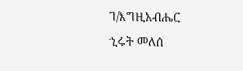ገ/እግዚአብሔር
ኂሩት መለሰ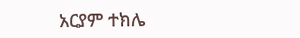አርያም ተክሌ